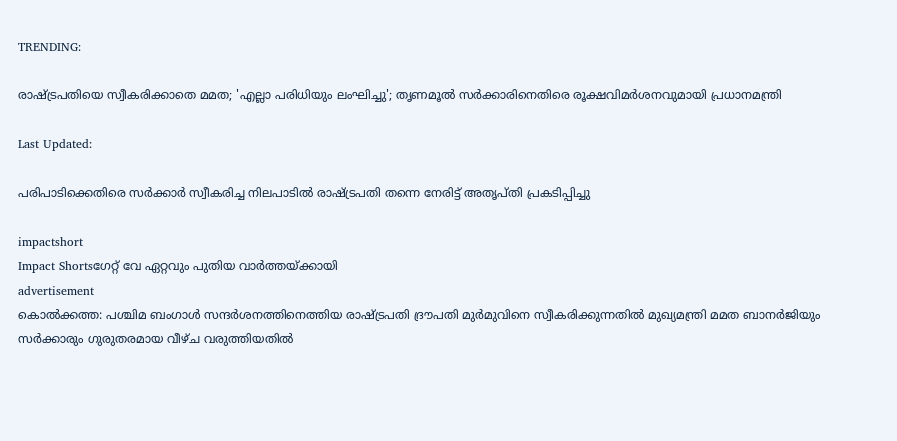TRENDING:

രാഷ്ട്രപതിയെ സ്വീകരിക്കാതെ മമത; 'എല്ലാ പരിധിയും ലംഘിച്ചു'; തൃണമൂൽ സർക്കാരിനെതിരെ രൂക്ഷവിമർശനവുമായി പ്രധാനമന്ത്രി

Last Updated:

പരിപാടിക്കെതിരെ സർക്കാർ സ്വീകരിച്ച നിലപാടിൽ രാഷ്ട്രപതി തന്നെ നേരിട്ട് അതൃപ്തി പ്രകടിപ്പിച്ചു

impactshort
Impact Shortsഗേറ്റ് വേ ഏറ്റവും പുതിയ വാർത്തയ്ക്കായി
advertisement
കൊൽക്കത്ത: പശ്ചിമ ബംഗാൾ സന്ദർശനത്തിനെത്തിയ രാഷ്ട്രപതി ദ്രൗപതി മുർമുവിനെ സ്വീകരിക്കുന്നതിൽ മുഖ്യമന്ത്രി മമത ബാനർജിയും സർക്കാരും ഗുരുതരമായ വീഴ്ച വരുത്തിയതിൽ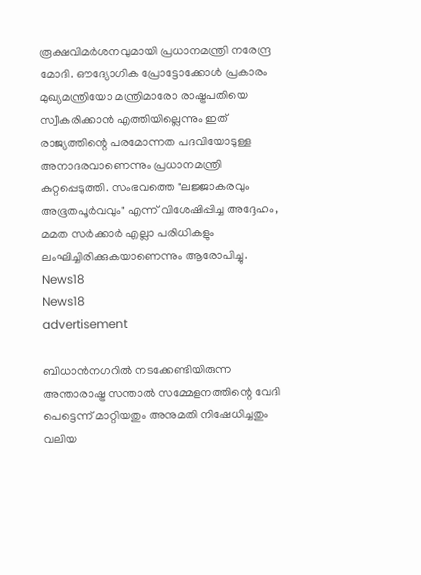രൂക്ഷവിമർശനവുമായി പ്രധാനമന്ത്രി നരേന്ദ്ര മോദി. ഔദ്യോഗിക പ്രോട്ടോക്കോൾ പ്രകാരം മുഖ്യമന്ത്രിയോ മന്ത്രിമാരോ രാഷ്ട്രപതിയെ സ്വീകരിക്കാൻ എത്തിയില്ലെന്നും ഇത് രാജ്യത്തിന്റെ പരമോന്നത പദവിയോടുള്ള അനാദരവാണെന്നും പ്രധാനമന്ത്രി കുറ്റപ്പെടുത്തി. സംഭവത്തെ "ലജ്ജാകരവും അഭൂതപൂർവവും" എന്ന് വിശേഷിപ്പിച്ച അദ്ദേഹം, മമത സർക്കാർ എല്ലാ പരിധികളും ലംഘിച്ചിരിക്കുകയാണെന്നും ആരോപിച്ചു.
News18
News18
advertisement

ബിധാൻനഗറിൽ നടക്കേണ്ടിയിരുന്ന അന്താരാഷ്ട്ര സന്താൽ സമ്മേളനത്തിന്റെ വേദി പെട്ടെന്ന് മാറ്റിയതും അനുമതി നിഷേധിച്ചതും വലിയ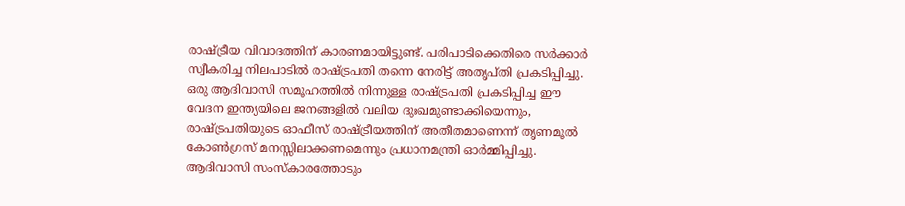രാഷ്ട്രീയ വിവാദത്തിന് കാരണമായിട്ടുണ്ട്. പരിപാടിക്കെതിരെ സർക്കാർ സ്വീകരിച്ച നിലപാടിൽ രാഷ്ട്രപതി തന്നെ നേരിട്ട് അതൃപ്തി പ്രകടിപ്പിച്ചു. ഒരു ആദിവാസി സമൂഹത്തിൽ നിന്നുള്ള രാഷ്ട്രപതി പ്രകടിപ്പിച്ച ഈ വേദന ഇന്ത്യയിലെ ജനങ്ങളിൽ വലിയ ദുഃഖമുണ്ടാക്കിയെന്നും, രാഷ്ട്രപതിയുടെ ഓഫീസ് രാഷ്ട്രീയത്തിന് അതീതമാണെന്ന് തൃണമൂൽ കോൺഗ്രസ് മനസ്സിലാക്കണമെന്നും പ്രധാനമന്ത്രി ഓർമ്മിപ്പിച്ചു. ആദിവാസി സംസ്കാരത്തോടും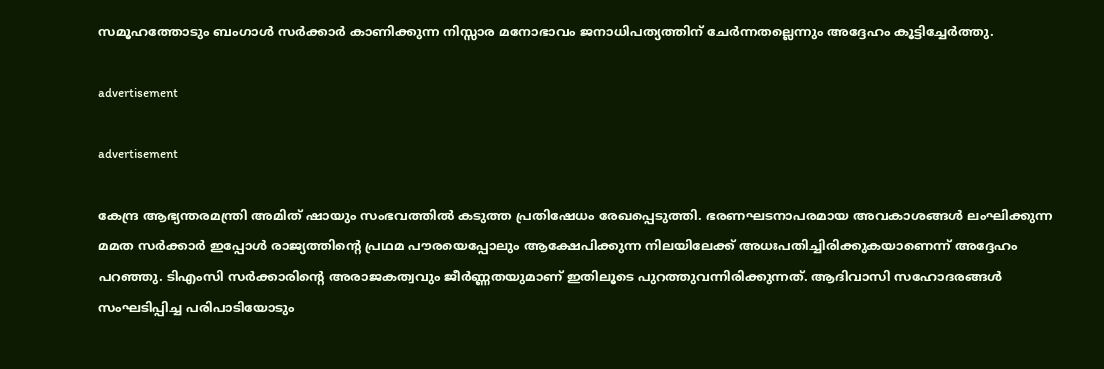സമൂഹത്തോടും ബംഗാൾ സർക്കാർ കാണിക്കുന്ന നിസ്സാര മനോഭാവം ജനാധിപത്യത്തിന് ചേർന്നതല്ലെന്നും അദ്ദേഹം കൂട്ടിച്ചേർത്തു.

advertisement

advertisement

കേന്ദ്ര ആഭ്യന്തരമന്ത്രി അമിത് ഷായും സംഭവത്തിൽ കടുത്ത പ്രതിഷേധം രേഖപ്പെടുത്തി. ഭരണഘടനാപരമായ അവകാശങ്ങൾ ലംഘിക്കുന്ന മമത സർക്കാർ ഇപ്പോൾ രാജ്യത്തിന്റെ പ്രഥമ പൗരയെപ്പോലും ആക്ഷേപിക്കുന്ന നിലയിലേക്ക് അധഃപതിച്ചിരിക്കുകയാണെന്ന് അദ്ദേഹം പറഞ്ഞു. ടിഎംസി സർക്കാരിന്റെ അരാജകത്വവും ജീർണ്ണതയുമാണ് ഇതിലൂടെ പുറത്തുവന്നിരിക്കുന്നത്. ആദിവാസി സഹോദരങ്ങൾ സംഘടിപ്പിച്ച പരിപാടിയോടും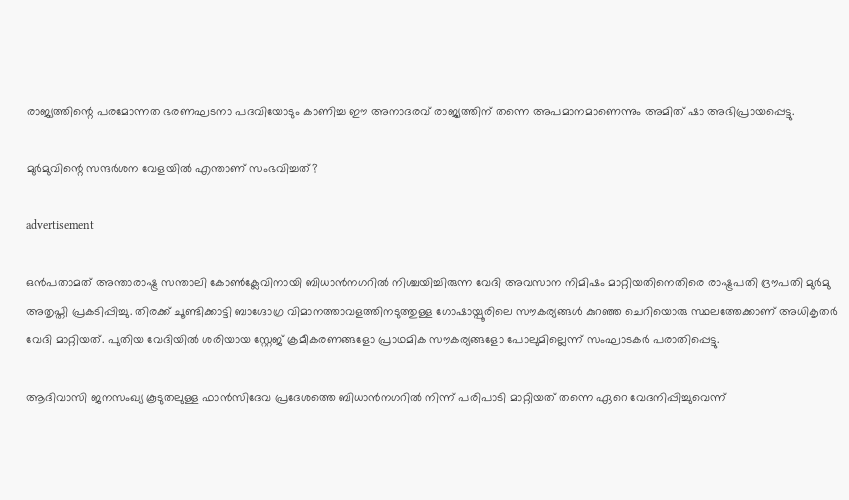രാജ്യത്തിന്റെ പരമോന്നത ഭരണഘടനാ പദവിയോടും കാണിച്ച ഈ അനാദരവ് രാജ്യത്തിന് തന്നെ അപമാനമാണെന്നും അമിത് ഷാ അഭിപ്രായപ്പെട്ടു.

മുർമുവിന്റെ സന്ദർശന വേളയിൽ എന്താണ് സംഭവിച്ചത്?

advertisement

ഒൻപതാമത് അന്താരാഷ്ട്ര സന്താലി കോൺക്ലേവിനായി ബിധാൻനഗറിൽ നിശ്ചയിച്ചിരുന്ന വേദി അവസാന നിമിഷം മാറ്റിയതിനെതിരെ രാഷ്ട്രപതി ദ്രൗപതി മുർമു അതൃപ്തി പ്രകടിപ്പിച്ചു. തിരക്ക് ചൂണ്ടിക്കാട്ടി ബാഗ്ദോഗ്ര വിമാനത്താവളത്തിനടുത്തുള്ള ഗോഷായ്പൂരിലെ സൗകര്യങ്ങൾ കുറഞ്ഞ ചെറിയൊരു സ്ഥലത്തേക്കാണ് അധികൃതർ വേദി മാറ്റിയത്. പുതിയ വേദിയിൽ ശരിയായ സ്റ്റേജ് ക്രമീകരണങ്ങളോ പ്രാഥമിക സൗകര്യങ്ങളോ പോലുമില്ലെന്ന് സംഘാടകർ പരാതിപ്പെട്ടു.

ആദിവാസി ജനസംഖ്യ കൂടുതലുള്ള ഫാൻസിദേവ പ്രദേശത്തെ ബിധാൻനഗറിൽ നിന്ന് പരിപാടി മാറ്റിയത് തന്നെ ഏറെ വേദനിപ്പിച്ചുവെന്ന്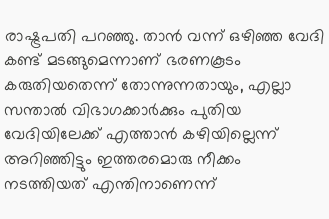രാഷ്ട്രപതി പറഞ്ഞു. താൻ വന്ന് ഒഴിഞ്ഞ വേദി കണ്ട് മടങ്ങുമെന്നാണ് ഭരണകൂടം കരുതിയതെന്ന് തോന്നുന്നതായും, എല്ലാ സന്താൽ വിഭാഗക്കാർക്കും പുതിയ വേദിയിലേക്ക് എത്താൻ കഴിയില്ലെന്ന് അറിഞ്ഞിട്ടും ഇത്തരമൊരു നീക്കം നടത്തിയത് എന്തിനാണെന്ന്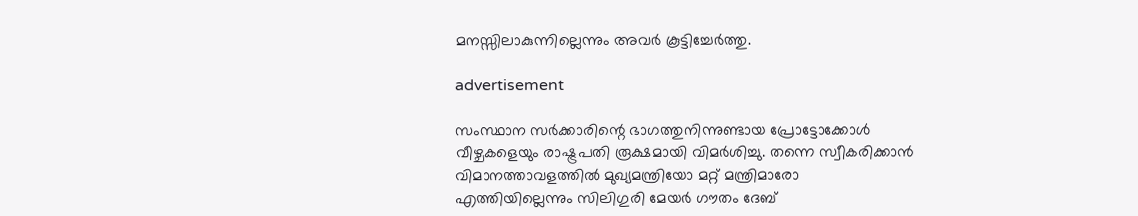മനസ്സിലാകുന്നില്ലെന്നും അവർ കൂട്ടിച്ചേർത്തു.

advertisement

സംസ്ഥാന സർക്കാരിന്റെ ഭാഗത്തുനിന്നുണ്ടായ പ്രോട്ടോക്കോൾ വീഴ്ചകളെയും രാഷ്ട്രപതി രൂക്ഷമായി വിമർശിച്ചു. തന്നെ സ്വീകരിക്കാൻ വിമാനത്താവളത്തിൽ മുഖ്യമന്ത്രിയോ മറ്റ് മന്ത്രിമാരോ എത്തിയില്ലെന്നും സിലിഗുരി മേയർ ഗൗതം ദേബ്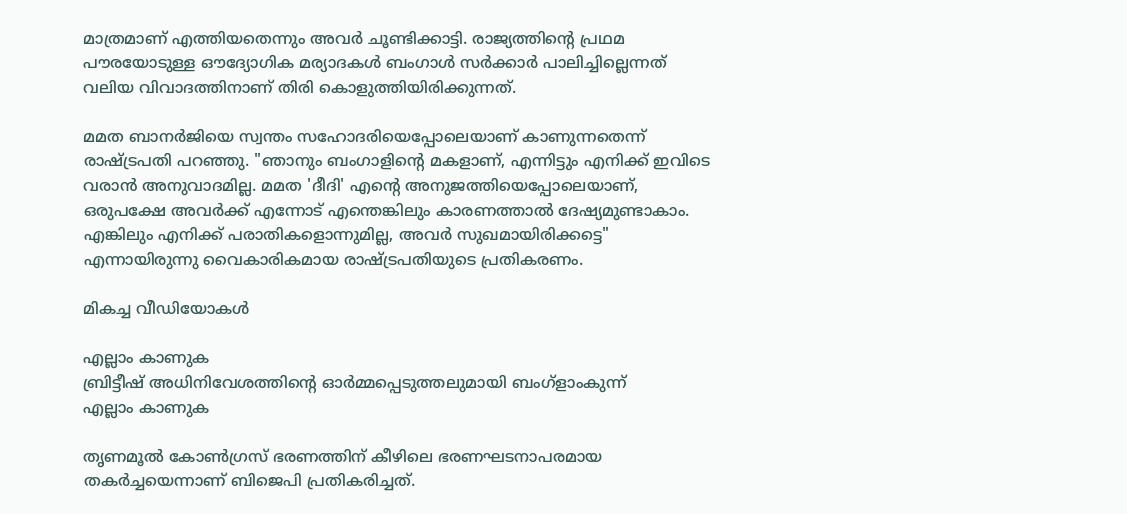മാത്രമാണ് എത്തിയതെന്നും അവർ ചൂണ്ടിക്കാട്ടി. രാജ്യത്തിന്റെ പ്രഥമ പൗരയോടുള്ള ഔദ്യോഗിക മര്യാദകൾ ബംഗാൾ സർക്കാർ പാലിച്ചില്ലെന്നത് വലിയ വിവാദത്തിനാണ് തിരി കൊളുത്തിയിരിക്കുന്നത്.

മമത ബാനർജിയെ സ്വന്തം സഹോദരിയെപ്പോലെയാണ് കാണുന്നതെന്ന് രാഷ്ട്രപതി പറഞ്ഞു. "ഞാനും ബംഗാളിന്റെ മകളാണ്, എന്നിട്ടും എനിക്ക് ഇവിടെ വരാൻ അനുവാദമില്ല. മമത 'ദീദി' എന്റെ അനുജത്തിയെപ്പോലെയാണ്, ഒരുപക്ഷേ അവർക്ക് എന്നോട് എന്തെങ്കിലും കാരണത്താൽ ദേഷ്യമുണ്ടാകാം. എങ്കിലും എനിക്ക് പരാതികളൊന്നുമില്ല, അവർ സുഖമായിരിക്കട്ടെ" എന്നായിരുന്നു വൈകാരികമായ രാഷ്ട്രപതിയുടെ പ്രതികരണം.

മികച്ച വീഡിയോകൾ

എല്ലാം കാണുക
ബ്രിട്ടീഷ് അധിനിവേശത്തിൻ്റെ ഓർമ്മപ്പെടുത്തലുമായി ബംഗ്ളാംകുന്ന്
എല്ലാം കാണുക

തൃണമൂൽ കോൺഗ്രസ് ഭരണത്തിന് കീഴിലെ ഭരണഘടനാപരമായ തകർച്ചയെന്നാണ് ബിജെപി പ്രതികരിച്ചത്.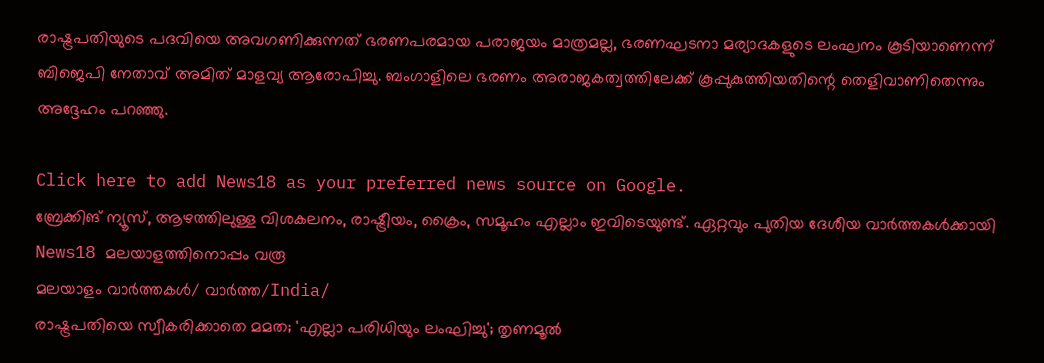രാഷ്ട്രപതിയുടെ പദവിയെ അവഗണിക്കുന്നത് ഭരണപരമായ പരാജയം മാത്രമല്ല, ഭരണഘടനാ മര്യാദകളുടെ ലംഘനം കൂടിയാണെന്ന് ബിജെപി നേതാവ് അമിത് മാളവ്യ ആരോപിച്ചു. ബംഗാളിലെ ഭരണം അരാജകത്വത്തിലേക്ക് കൂപ്പുകുത്തിയതിന്റെ തെളിവാണിതെന്നും അദ്ദേഹം പറഞ്ഞു.

Click here to add News18 as your preferred news source on Google.
ബ്രേക്കിങ് ന്യൂസ്, ആഴത്തിലുള്ള വിശകലനം, രാഷ്ട്രീയം, ക്രൈം, സമൂഹം എല്ലാം ഇവിടെയുണ്ട്. ഏറ്റവും പുതിയ ദേശീയ വാർത്തകൾക്കായി News18 മലയാളത്തിനൊപ്പം വരൂ
മലയാളം വാർത്തകൾ/ വാർത്ത/India/
രാഷ്ട്രപതിയെ സ്വീകരിക്കാതെ മമത; 'എല്ലാ പരിധിയും ലംഘിച്ചു'; തൃണമൂൽ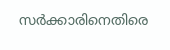സർക്കാരിനെതിരെ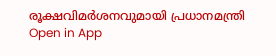രൂക്ഷവിമർശനവുമായി പ്രധാനമന്ത്രി
Open in App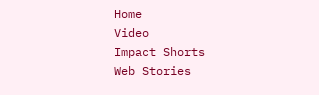Home
Video
Impact Shorts
Web Stories